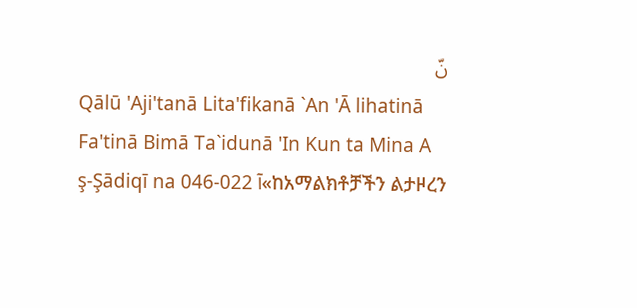نّ
Qālū 'Aji'tanā Lita'fikanā `An 'Ā lihatinā Fa'tinā Bimā Ta`idunā 'In Kun ta Mina A ş-Şādiqī na 046-022 آ«ከአማልክቶቻችን ልታዞረን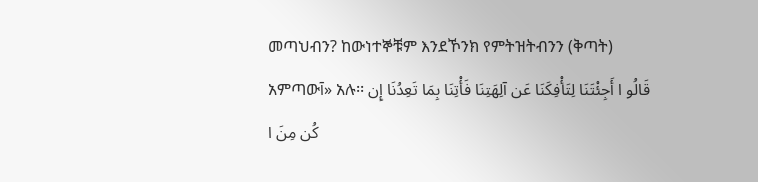መጣህብን? ከውነተኞቹም እንደኾንክ የምትዝትብንን (ቅጣት) አምጣውآ» አሉ፡፡ قَالُو ا أَجِئْتَنَا لِتَأْفِكَنَا عَن آلِهَتِنَا فَأْتِنَا بِمَا تَعِدُنَا إِن كُن مِنَ ا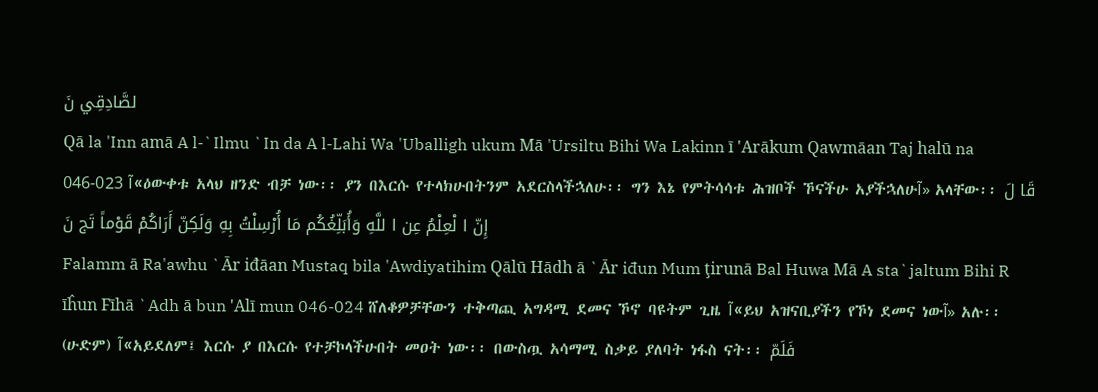لصَّادِقِي نَ
Qā la 'Inn amā A l-`Ilmu `In da A l-Lahi Wa 'Uballigh ukum Mā 'Ursiltu Bihi Wa Lakinn ī 'Arākum Qawmāan Taj halū na 046-023 آ«ዕውቀቱ አላህ ዘንድ ብቻ ነው፡፡ ያን በእርሱ የተላክሁበትንም አደርስላችኋለሁ፡፡ ግን እኔ የምትሳሳቱ ሕዝቦች ኾናችሁ አያችኋለሁآ» አላቸው፡፡ قَا لَ إِنّ ا لْعِلْمُ عِن ا للَّهِ وَأُبَلِّغُكُم مَا أُرْسِلْتُ بِهِ وَلَكِنّ أَرَاكُمْ قَوْماً تَج نَ
Falamm ā Ra'awhu `Ār iđāan Mustaq bila 'Awdiyatihim Qālū Hādh ā `Ār iđun Mum ţirunā Bal Huwa Mā A sta`jaltum Bihi R īĥun Fīhā `Adh ā bun 'Alī mun 046-024 ሸለቆዎቻቸውን ተቅጣጪ አግዳሚ ደመና ኾኖ ባዩትም ጊዜ آ«ይህ አዝናቢያችን የኾነ ደመና ነውآ» አሉ፡፡ (ሁድም) آ«አይደለም፤ እርሱ ያ በእርሱ የተቻኮላችሁበት መዐት ነው፡፡ በውስጧ አሳማሚ ስቃይ ያለባት ነፋስ ናት፡፡ فَلَمّ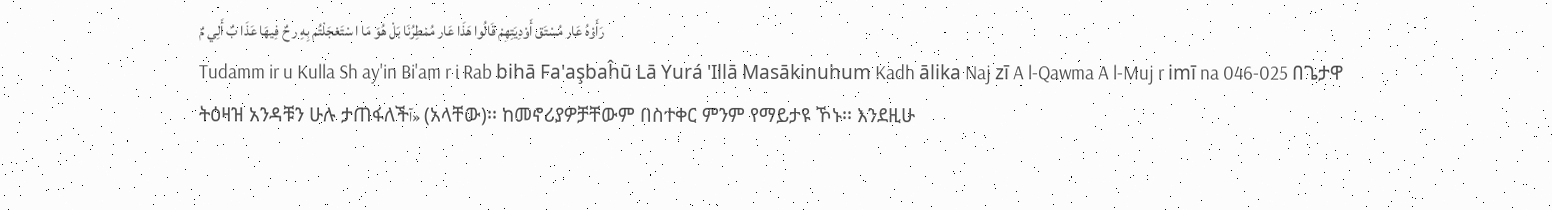رَأَوْهُ عَار مُسْتَق أَوْدِيَتِهِمْ قَالُوا هَذَا عَار مُمْطِرُنَا بَلْ هُوَ مَا ا سْتَعْجَلْتُم بِهِ ر حٌ فِيهَا عَذَا بٌ أَلِي مٌ
Tudamm ir u Kulla Sh ay'in Bi'am r i Rab bihā Fa'aşbaĥū Lā Yurá 'Illā Masākinuhum Kadh ālika Naj zī A l-Qawma A l-Muj r imī na 046-025 በጌታዋ ትዕዛዝ አንዳቹን ሁሉ ታጠፋለችآ» (አላቸው)፡፡ ከመኖሪያዎቻቸውም በስተቀር ምንም የማይታዩ ኾኑ፡፡ እንደዚሁ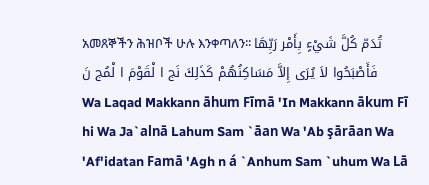አመጸኞችን ሕዝቦች ሁሉ እንቀጣለን፡፡ تُدَمّ كُلَّ شَيْءٍ بِأَمْر رَبِّهَا فَأَصْبَحُوا لاَ يُرَى إِلاَّ مَسَاكِنُهُمْ كَذَلِكَ نَج ا لْقَوْمَ ا لْمُج نَ
Wa Laqad Makkann āhum Fīmā 'In Makkann ākum Fī hi Wa Ja`alnā Lahum Sam `āan Wa 'Ab şārāan Wa 'Af'idatan Famā 'Agh n á `Anhum Sam `uhum Wa Lā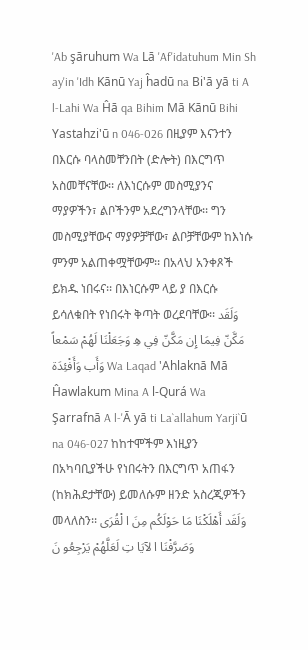'Ab şāruhum Wa Lā 'Af'idatuhum Min Sh ay'in 'Idh Kānū Yaj ĥadū na Bi'ā yā ti A l-Lahi Wa Ĥā qa Bihim Mā Kānū Bihi Yastahzi'ū n 046-026 በዚያም እናንተን በእርሱ ባላስመቸንበት (ድሎት) በእርግጥ አስመቸናቸው፡፡ ለእነርሱም መስሚያንና ማያዎችን፣ ልቦችንም አደረግንላቸው፡፡ ግን መስሚያቸውና ማያዎቻቸው፣ ልቦቻቸውም ከእነሱ ምንም አልጠቀሟቸውም፡፡ በአላህ አንቀጾች ይክዱ ነበሩና፡፡ በእነርሱም ላይ ያ በእርሱ ይሳለቁበት የነበሩት ቅጣት ወረደባቸው፡፡ وَلَقَد مَكَّنّ فِيمَا إِن مَكَّنّ فِي هِ وَجَعَلْنَا لَهُمْ سَمْعاً وَأَب وَأَفْئِدَة Wa Laqad 'Ahlaknā Mā Ĥawlakum Mina A l-Qurá Wa Şarrafnā A l-'Ā yā ti La`allahum Yarji`ū na 046-027 ከከተሞችም እነዚያን በአካባቢያችሁ የነበሩትን በእርግጥ አጠፋን (ከክሕደታቸው) ይመለሱም ዘንድ አስረጂዎችን መላለስን፡፡ وَلَقَد أَهْلَكْنَا مَا حَوْلَكُم مِنَ ا لْقُرَى وَصَرَّفْنَا ا لآيَا تِ لَعَلَّهُمْ يَرْجِعُو نَ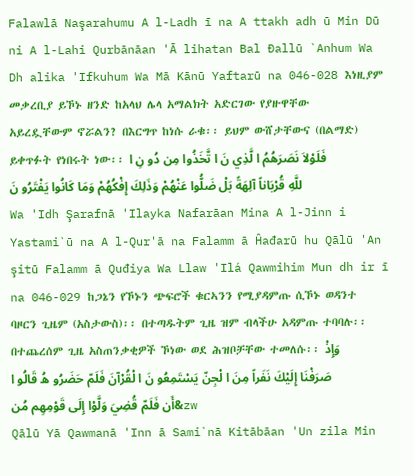Falawlā Naşarahumu A l-Ladh ī na A ttakh adh ū Min Dū ni A l-Lahi Qurbānāan 'Ā lihatan Bal Đallū `Anhum Wa Dh alika 'Ifkuhum Wa Mā Kānū Yaftarū na 046-028 እነዚያም መቃረቢያ ይኾኑ ዘንድ ከአላህ ሌላ አማልክት አድርገው የያዙዋቸው አይረዷቸውም ኖሯልን? በእርግጥ ከነሱ ራቁ፡፡ ይህም ውሸታቸውና (በልማድ) ይቀጥፉት የነበሩት ነው፡፡ فَلَوْلاَ نَصَرَهُمُ ا لَّذِي نَ ا تَّخَذُوا مِن دُو نِ ا للَّهِ قُرْبَاناً آلِهَةً بَلْ ضَلُّوا عَنْهُمْ وَذَلِكَ إِفْكُهُمْ وَمَا كَانُوا يَفْتَرُو نَ
Wa 'Idh Şarafnā 'Ilayka Nafarāan Mina A l-Jinn i Yastami`ū na A l-Qur'ā na Falamm ā Ĥađarū hu Qālū 'An şitū Falamm ā Quđiya Wa Llaw 'Ilá Qawmihim Mun dh ir ī na 046-029 ከጋኔን የኾኑን ጭፍሮች ቁርኣንን የሚያዳምጡ ሲኾኑ ወዳንተ ባዞርን ጊዜም (አስታውስ)፡፡ በተጣዱትም ጊዜ ዝም ብላችሁ አዳምጡ ተባባሉ፡፡ በተጨረሰም ጊዜ አስጠንቃቂዎች ኾነው ወደ ሕዝቦቻቸው ተመለሱ፡፡ وَإِذْ صَرَفْنَا إِلَيْكَ نَفَراً مِنَ ا لْجِنّ يَسْتَمِعُو نَ ا لْقُرْآنَ فَلَمّ حَضَرُو هُ قَالُو ا أَن فَلَمّ قُضِيَ وَلَّوْا إِلَى قَوْمِهِم مُن&zw
Qālū Yā Qawmanā 'Inn ā Sami`nā Kitābāan 'Un zila Min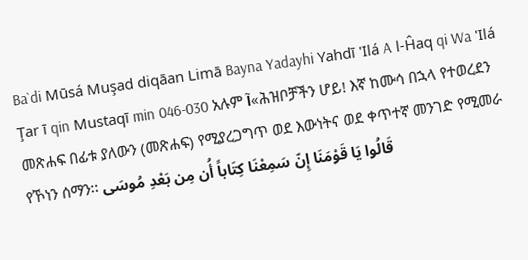Ba`di Mūsá Muşad diqāan Limā Bayna Yadayhi Yahdī 'Ilá A l-Ĥaq qi Wa 'Ilá Ţar ī qin Mustaqī min 046-030 አሉም آ«ሕዝቦቻችን ሆይ! እኛ ከሙሳ በኋላ የተወረደን መጽሐፍ በፊቱ ያለውን (መጽሐፍ) የሚያረጋግጥ ወደ እውነትና ወደ ቀጥተኛ መንገድ የሚመራ የኾነን ሰማን፡፡ قَالُوا يَا قَوْمَنَا إِنّ سَمِعْنَا كِتَاباً أُن مِن بَعْدِ مُوسَى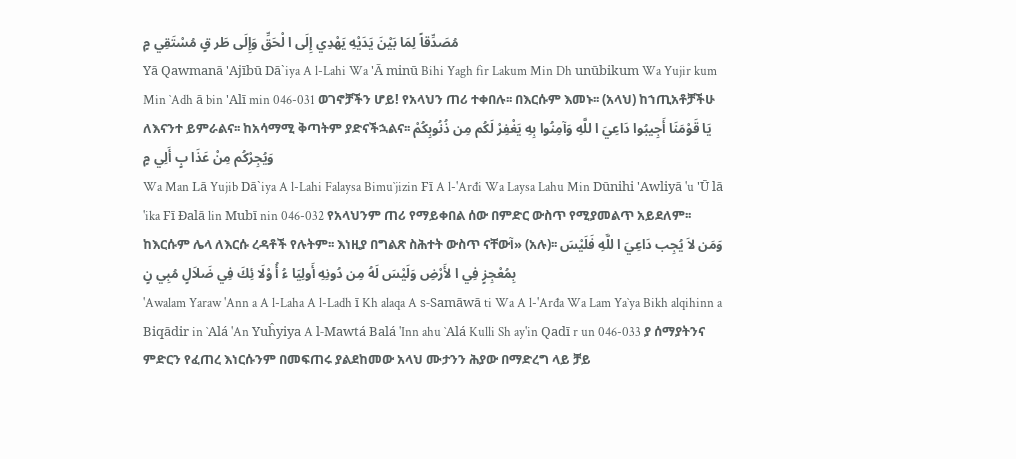مُصَدِّقاً لِمَا بَيْنَ يَدَيْهِ يَهْدِي إِلَى ا لْحَقِّ وَإِلَى طَر قٍ مُسْتَقِي مٍ
Yā Qawmanā 'Ajībū Dā`iya A l-Lahi Wa 'Ā minū Bihi Yagh fir Lakum Min Dh unūbikum Wa Yujir kum Min `Adh ā bin 'Alī min 046-031 ወገኖቻችን ሆይ! የአላህን ጠሪ ተቀበሉ፡፡ በእርሱም እመኑ፡፡ (አላህ) ከኀጢአቶቻችሁ ለእናንተ ይምራልና፡፡ ከአሳማሚ ቅጣትም ያድናችኋልና፡፡ يَا قَوْمَنَا أَجِيبُوا دَاعِيَ ا للَّهِ وَآمِنُوا بِهِ يَغْفِرْ لَكُم مِن ذُنُوبِكُمْ وَيُجِرْكُم مِنْ عَذَا بٍ أَلِي مٍ
Wa Man Lā Yujib Dā`iya A l-Lahi Falaysa Bimu`jizin Fī A l-'Arđi Wa Laysa Lahu Min Dūnihi 'Awliyā 'u 'Ū lā 'ika Fī Đalā lin Mubī nin 046-032 የአላህንም ጠሪ የማይቀበል ሰው በምድር ውስጥ የሚያመልጥ አይደለም፡፡ ከእርሱም ሌላ ለእርሱ ረዳቶች የሉትም፡፡ እነዚያ በግልጽ ስሕተት ውስጥ ናቸውآ» (አሉ)፡፡ وَمَن لاَ يُجِب دَاعِيَ ا للَّهِ فَلَيْسَ بِمُعْجِزٍ فِي ا لأَرْضِ وَلَيْسَ لَهُ مِن دُونِهِ أَولِيَا ءُ أُ وْلَا ئِكَ فِي ضَلاَلٍ مُبِي نٍ
'Awalam Yaraw 'Ann a A l-Laha A l-Ladh ī Kh alaqa A s-Samāwā ti Wa A l-'Arđa Wa Lam Ya`ya Bikh alqihinn a Biqādir in `Alá 'An Yuĥyiya A l-Mawtá Balá 'Inn ahu `Alá Kulli Sh ay'in Qadī r un 046-033 ያ ሰማያትንና ምድርን የፈጠረ እነርሱንም በመፍጠሩ ያልደከመው አላህ ሙታንን ሕያው በማድረግ ላይ ቻይ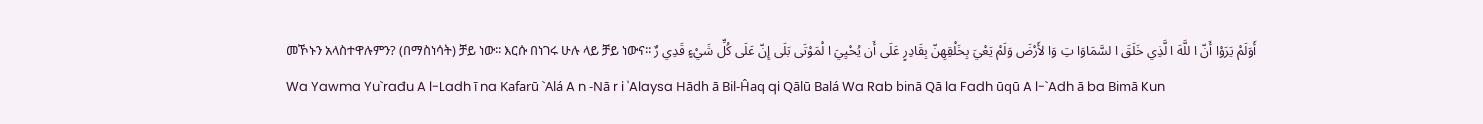መኾኑን አላስተዋሉምን? (በማስነሳት) ቻይ ነው፡፡ እርሱ በነገሩ ሁሉ ላይ ቻይ ነውና፡፡ أَوَلَمْ يَرَوْا أَنّ ا للَّهَ ا لَّذِي خَلَقَ ا لسَّمَاوَا تِ وَا لأَرْضَ وَلَمْ يَعْيَ بِخَلْقِهِنّ بِقَادِرٍ عَلَى أَن يُحْيِيَ ا لْمَوْتَى بَلَى إِنّ عَلَى كُلِّ شَيْءٍ قَدِي رٌ
Wa Yawma Yu`rađu A l-Ladh ī na Kafarū `Alá A n -Nā r i 'Alaysa Hādh ā Bil-Ĥaq qi Qālū Balá Wa Rab binā Qā la Fadh ūqū A l-`Adh ā ba Bimā Kun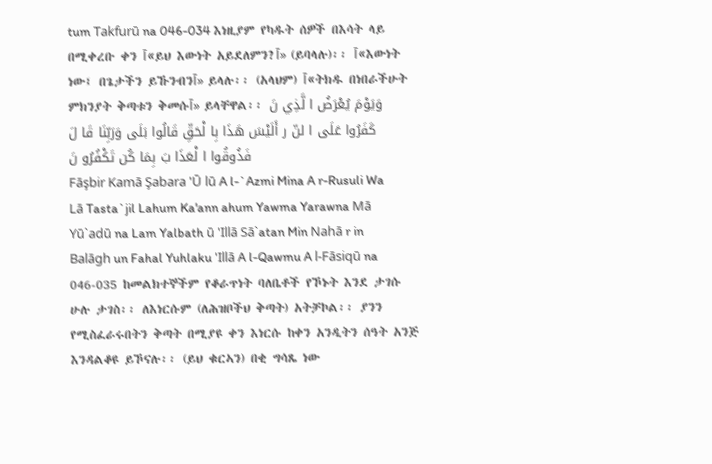tum Takfurū na 046-034 እነዚያም የካዱት ሰዎች በእሳት ላይ በሚቀረቡ ቀን آ«ይህ እውነት አይደለምን?آ» (ይባላሉ)፡፡ آ«እውነት ነው፤ በጌታችን ይኹንብንآ» ይላሉ፡፡ (አላህም) آ«ትክዱ በነበራችሁት ምክንያት ቅጣቱን ቅመሱآ» ይላቸዋል፡፡ وَيَوْمَ يُعْرَضُ ا لَّذِي نَ كَفَرُوا عَلَى ا لنّ ر أَلَيْسَ هَذَا بِا لْحَقِّ قَالُوا بَلَى وَرَبِّنَا قَا لَ فَذُوقُوا ا لْعَذَا بَ بِمَا كُن تَكْفُرُو نَ
Fāşbir Kamā Şabara 'Ū lū A l-`Azmi Mina A r-Rusuli Wa Lā Tasta`jil Lahum Ka'ann ahum Yawma Yarawna Mā Yū`adū na Lam Yalbath ū 'Illā Sā`atan Min Nahā r in Balāgh un Fahal Yuhlaku 'Illā A l-Qawmu A l-Fāsiqū na 046-035 ከመልክተኞችም የቆራጥነት ባለቤቶች የኾኑት እንደ ታገሱ ሁሉ ታገስ፡፡ ለእነርሱም (ለሕዝቦችህ ቅጣት) አትቻኮል፡፡ ያንን የሚስፈራሩበትን ቅጣት በሚያዩ ቀን እነርሱ ከቀን አንዲትን ሰዓት አንጅ እንዳልቆዩ ይኾናሉ፡፡ (ይህ ቁርኣን) በቂ ግሳጼ ነው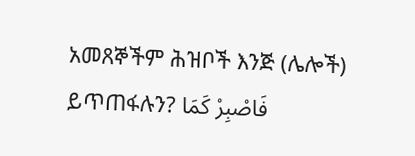አመጸኞችም ሕዝቦች እንጅ (ሌሎች) ይጥጠፋሉን? فَاصْبِرْ كَمَا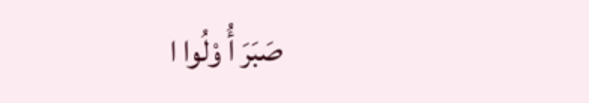صَبَرَ أُ وْلُوا ا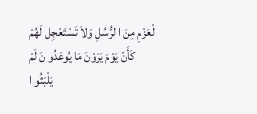لْعَزْمِ مِنَ ا لرُّسُلِ وَلاَ تَسْتَعْجِل لَهُمْ كَأَنّ يَوْمَ يَرَوْنَ مَا يُوعَدُو نَ لَمْ يَلْبَثُو ا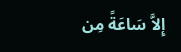إِلاَّ سَاعَةً مِن